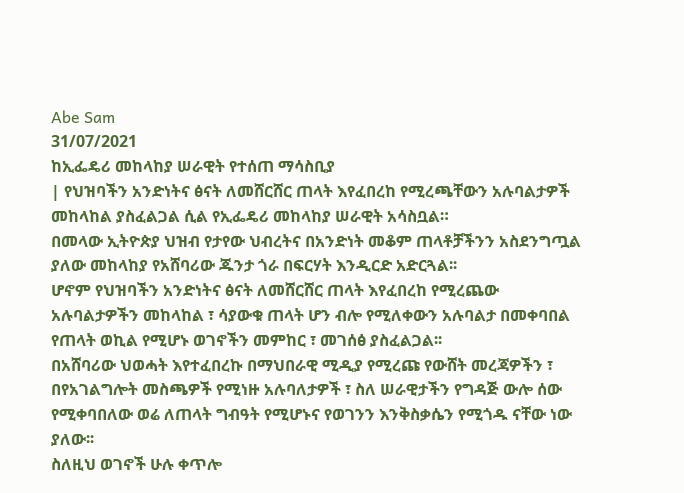Abe Sam
31/07/2021
ከኢፌዴሪ መከላከያ ሠራዊት የተሰጠ ማሳስቢያ
| የህዝባችን አንድነትና ፅናት ለመሸርሸር ጠላት እየፈበረከ የሚረጫቸውን አሉባልታዎች መከላከል ያስፈልጋል ሲል የኢፌዴሪ መከላከያ ሠራዊት አሳስቧል።
በመላው ኢትዮጵያ ህዝብ የታየው ህብረትና በአንድነት መቆም ጠላቶቻችንን አስደንግጧል ያለው መከላከያ የአሸባሪው ጁንታ ጎራ በፍርሃት እንዲርድ አድርጓል፡፡
ሆኖም የህዝባችን አንድነትና ፅናት ለመሸርሸር ጠላት እየፈበረከ የሚረጨው አሉባልታዎችን መከላከል ፣ ሳያውቁ ጠላት ሆን ብሎ የሚለቀውን አሉባልታ በመቀባበል የጠላት ወኪል የሚሆኑ ወገኖችን መምከር ፣ መገሰፅ ያስፈልጋል፡፡
በአሸባሪው ህወሓት እየተፈበረኩ በማህበራዊ ሚዲያ የሚረጩ የውሸት መረጃዎችን ፣ በየአገልግሎት መስጫዎች የሚነዙ አሉባለታዎች ፣ ስለ ሠራዊታችን የግዳጅ ውሎ ሰው የሚቀባበለው ወሬ ለጠላት ግብዓት የሚሆኑና የወገንን እንቅስቃሴን የሚጎዱ ናቸው ነው ያለው፡፡
ስለዚህ ወገኖች ሁሉ ቀጥሎ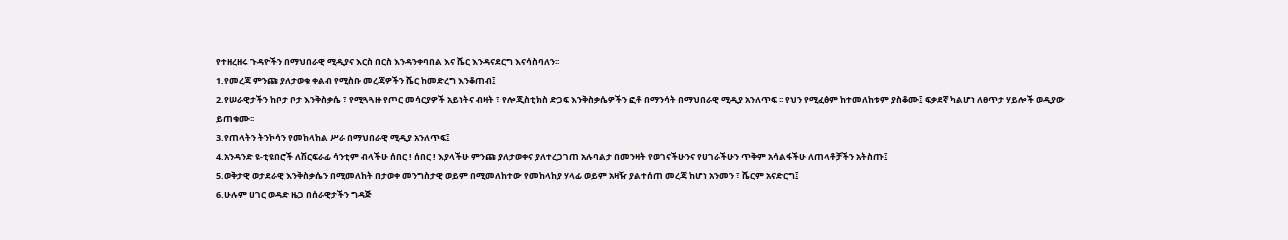የተዘረዘሩ ጉዳዮችን በማህበራዊ ሚዲያና እርስ በርስ እንዳንቀባበል እና ሼር እንዳናደርግ እናሳስባለን፡፡
1.የመረጃ ምንጩ ያለታወቁ ቀልብ የሚስቡ መረጃዎችን ሼር ከመድረግ እንቆጠብ፤
2.የሠራዊታችን ከቦታ ቦታ እንቅስቃሴ ፣ የሚጓጓዙ የጦር መሳርያዎች አይነትና ብዛት ፣ የሎጂስቲክስ ድጋፍ እንቅስቃሴዎችን ፎቶ በማንሳት በማህበራዊ ሚዲያ አንለጥፍ ፡፡ የህን የሚፈፅም ከተመለከቱም ያስቆሙ፤ ፍቃደኛ ካልሆነ ለፀጥታ ሃይሎች ወዲያው ይጠቁሙ፡፡
3.የጠላትን ትንኮሳን የመከላከል ሥራ በማህበራዊ ሚዲያ አንለጥፍ፤
4.አንዳንድ ዩ-ቲዩበሮች ለሽርፍራፊ ሳንቲም ብላችሁ ሰበር ! ሰበር ! እያላችሁ ምንጩ ያለታወቀና ያለተረጋገጠ አሉባልታ በመንዛት የወገናችሁንና የሀገራችሁን ጥቅም አሳልፋችሁ ለጠላቶቻችን አትስጡ፤
5.ወቅታዊ ወታደራዊ እንቅስቃሴን በሚመለከት በታወቀ መንግስታዊ ወይም በሚመለከተው የመከላከያ ሃላፊ ወይም አዛዥ ያልተሰጠ መረጃ ከሆነ አንመን ፣ ሼርም አናድርግ፤
6.ሁሉም ሀገር ወዳድ ዜጋ በሰራዊታችን ግዳጅ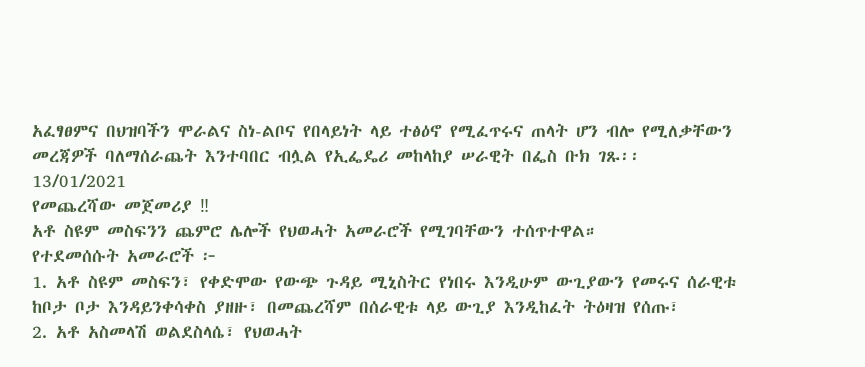አፈፃፀምና በህዝባችን ሞራልና ስነ-ልቦና የበላይነት ላይ ተፅዕኖ የሚፈጥሩና ጠላት ሆን ብሎ የሚለቃቸውን መረጃዎች ባለማሰራጨት እንተባበር ብሏል የኢፌዴሪ መከላከያ ሠራዊት በፌስ ቡክ ገጹ፡፡
13/01/2021
የመጨረሻው መጀመሪያ ‼
አቶ ስዩም መስፍንን ጨምሮ ሌሎች የህወሓት አመራሮች የሚገባቸውን ተሰጥተዋል።
የተደመሰሱት አመራሮች ፦
1. አቶ ስዩም መስፍን፣ የቀድሞው የውጭ ጉዳይ ሚኒስትር የነበሩ እንዲሁም ውጊያውን የመሩና ሰራዊቱ ከቦታ ቦታ እንዳይንቀሳቀስ ያዘዙ፣ በመጨረሻም በሰራዊቱ ላይ ውጊያ እንዲከፈት ትዕዛዝ የሰጡ፣
2. አቶ አስመላሽ ወልደስላሴ፣ የህወሓት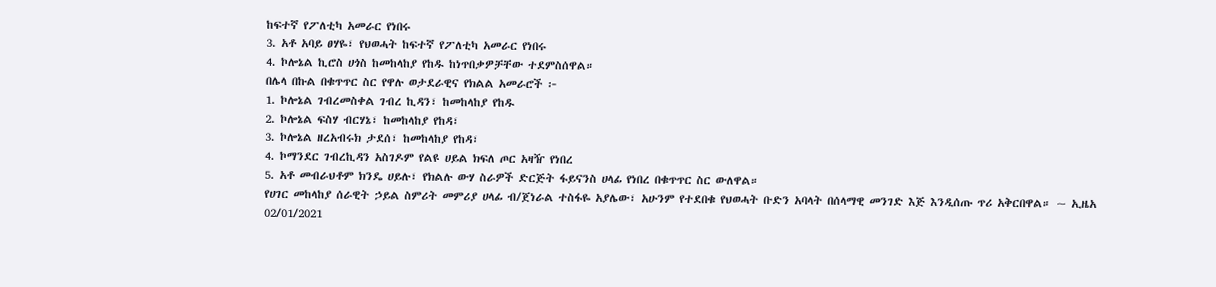ከፍተኛ የፖለቲካ አመራር የነበሩ
3. አቶ አባይ ፀሃዬ፣ የህወሓት ከፍተኛ የፖለቲካ አመራር የነበሩ
4. ኮሎኔል ኪሮስ ሀጎስ ከመከላከያ የከዱ ከነጥበቃዎቻቸው ተደምስሰዋል።
በሌላ በኩል በቁጥጥር ስር የዋሉ ወታደራዊና የክልል አመራሮች ፦
1. ኮሎኔል ገብረመስቀል ገብረ ኪዳን፣ ከመከላከያ የከዱ
2. ኮሎኔል ፍስሃ ብርሃኔ፣ ከመከላከያ የከዳ፣
3. ኮሎኔል ዘረአብሩክ ታደሰ፣ ከመከላከያ የከዳ፣
4. ኮማንደር ገብረኪዳን አስገዶም የልዩ ሀይል ክፍለ ጦር አዛዥ የነበረ
5. አቶ መብራህቶም ክንዴ ሀይሉ፣ የክልሉ ውሃ ስራዎች ድርጅት ፋይናንስ ሀላፊ የነበረ በቁጥጥር ስር ውለዋል።
የሀገር መከላከያ ሰራዊት ኃይል ስምሪት መምሪያ ሀላፊ ብ/ጀነራል ተስፋዬ አያሌው፣ አሁንም የተደበቁ የህወሓት ቡድን አባላት በሰላማዊ መንገድ እጅ እንዲሰጡ ጥሪ አቅርበዋል። ~ ኢዜአ
02/01/2021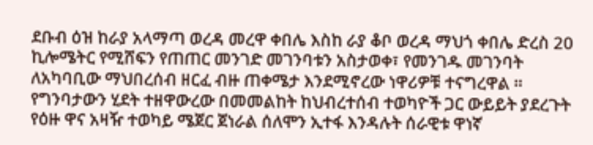ደቡብ ዕዝ ከራያ አላማጣ ወረዳ መረዋ ቀበሌ እስከ ራያ ቆቦ ወረዳ ማህጎ ቀበሌ ድረስ 20 ኪሎሜትር የሚሸፍን የጠጠር መንገድ መገንባቱን አስታወቀ፣ የመንገዱ መገንባት ለአካባቢው ማህበረሰብ ዘርፈ ብዙ ጠቀሜታ እንደሚኖረው ነዋሪዎቹ ተናግረዋል ።
የግንባታውን ሂደት ተዘዋውረው በመመልከት ከህብረተሰብ ተወካዮች ጋር ውይይት ያደረጉት የዕዙ ዋና አዛዥ ተወካይ ሜጀር ጀነራል ሰለሞን ኢተፋ እንዳሉት ሰራዊቱ ዋነኛ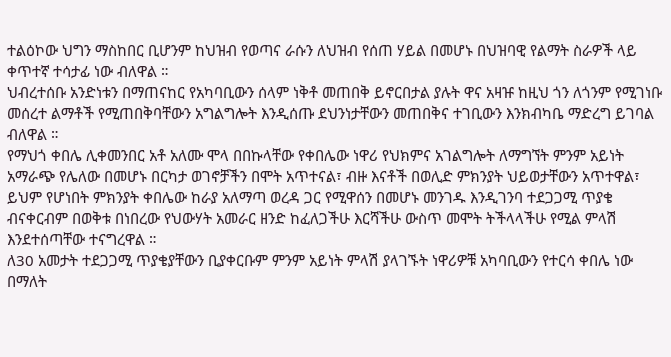ተልዕኮው ህግን ማስከበር ቢሆንም ከህዝብ የወጣና ራሱን ለህዝብ የሰጠ ሃይል በመሆኑ በህዝባዊ የልማት ስራዎች ላይ ቀጥተኛ ተሳታፊ ነው ብለዋል ።
ህብረተሰቡ አንድነቱን በማጠናከር የአካባቢውን ሰላም ነቅቶ መጠበቅ ይኖርበታል ያሉት ዋና አዛዡ ከዚህ ጎን ለጎንም የሚገነቡ መሰረተ ልማቶች የሚጠበቅባቸውን አግልግሎት እንዲሰጡ ደህንነታቸውን መጠበቅና ተገቢውን እንክብካቤ ማድረግ ይገባል ብለዋል ።
የማህጎ ቀበሌ ሊቀመንበር አቶ አለሙ ሞላ በበኩላቸው የቀበሌው ነዋሪ የህክምና አገልግሎት ለማግኘት ምንም አይነት አማራጭ የሌለው በመሆኑ በርካታ ወገኖቻችን በሞት አጥተናል፣ ብዙ እናቶች በወሊድ ምክንያት ህይወታቸውን አጥተዋል፣ ይህም የሆነበት ምክንያት ቀበሌው ከራያ አለማጣ ወረዳ ጋር የሚዋሰን በመሆኑ መንገዱ እንዲገንባ ተደጋጋሚ ጥያቄ ብናቀርብም በወቅቱ በነበረው የህውሃት አመራር ዘንድ ከፈለጋችሁ እርሻችሁ ውስጥ መሞት ትችላላችሁ የሚል ምላሽ እንደተሰጣቸው ተናግረዋል ።
ለ30 አመታት ተደጋጋሚ ጥያቄያቸውን ቢያቀርቡም ምንም አይነት ምላሽ ያላገኙት ነዋሪዎቹ አካባቢውን የተርሳ ቀበሌ ነው በማለት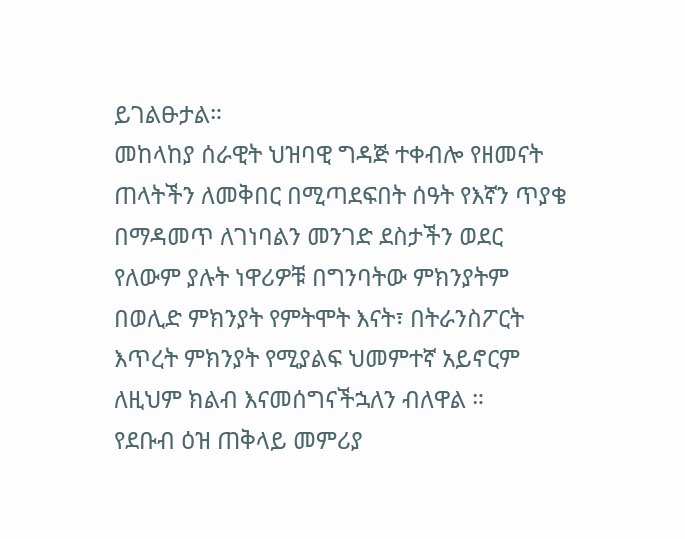ይገልፁታል።
መከላከያ ሰራዊት ህዝባዊ ግዳጅ ተቀብሎ የዘመናት ጠላትችን ለመቅበር በሚጣደፍበት ሰዓት የእኛን ጥያቄ በማዳመጥ ለገነባልን መንገድ ደስታችን ወደር የለውም ያሉት ነዋሪዎቹ በግንባትው ምክንያትም በወሊድ ምክንያት የምትሞት እናት፣ በትራንስፖርት እጥረት ምክንያት የሚያልፍ ህመምተኛ አይኖርም ለዚህም ክልብ እናመሰግናችኋለን ብለዋል ።
የደቡብ ዕዝ ጠቅላይ መምሪያ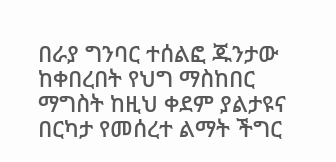በራያ ግንባር ተሰልፎ ጁንታው ከቀበረበት የህግ ማስከበር ማግስት ከዚህ ቀደም ያልታዩና በርካታ የመሰረተ ልማት ችግር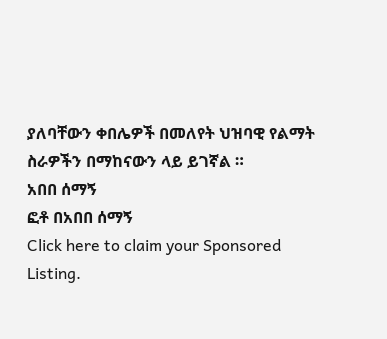ያለባቸውን ቀበሌዎች በመለየት ህዝባዊ የልማት ስራዎችን በማከናውን ላይ ይገኛል ።
አበበ ሰማኝ
ፎቶ በአበበ ሰማኝ
Click here to claim your Sponsored Listing.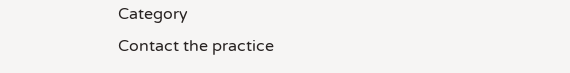Category
Contact the practice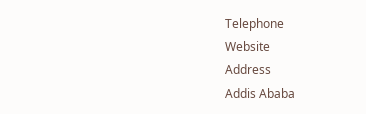Telephone
Website
Address
Addis Ababa